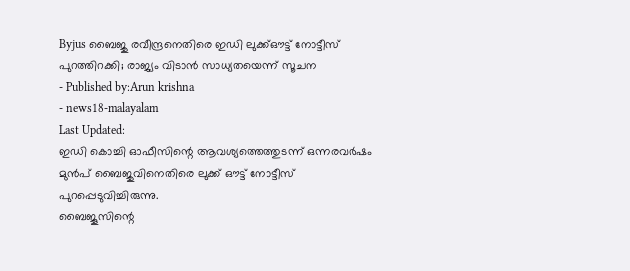Byjus ബൈജു രവീന്ദ്രനെതിരെ ഇഡി ലുക്ക്ഔട്ട് നോട്ടീസ് പുറത്തിറക്കി; രാജ്യം വിടാൻ സാധ്യതയെന്ന് സൂചന
- Published by:Arun krishna
- news18-malayalam
Last Updated:
ഇഡി കൊച്ചി ഓഫീസിന്റെ ആവശ്യത്തെത്തുടന്ന് ഒന്നരവർഷം മുൻപ് ബൈജുവിനെതിരെ ലുക്ക് ഔട്ട് നോട്ടീസ് പുറപ്പെടുവിച്ചിരുന്നു.
ബൈജൂസിന്റെ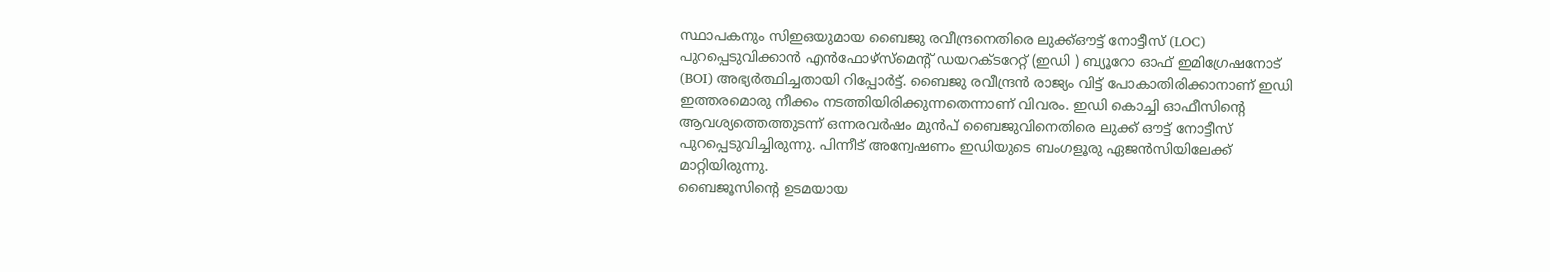സ്ഥാപകനും സിഇഒയുമായ ബൈജു രവീന്ദ്രനെതിരെ ലുക്ക്ഔട്ട് നോട്ടീസ് (LOC) പുറപ്പെടുവിക്കാൻ എൻഫോഴ്സ്മെന്റ് ഡയറക്ടറേറ്റ് (ഇഡി ) ബ്യൂറോ ഓഫ് ഇമിഗ്രേഷനോട് (BOI) അഭ്യർത്ഥിച്ചതായി റിപ്പോർട്ട്. ബൈജു രവീന്ദ്രൻ രാജ്യം വിട്ട് പോകാതിരിക്കാനാണ് ഇഡി ഇത്തരമൊരു നീക്കം നടത്തിയിരിക്കുന്നതെന്നാണ് വിവരം. ഇഡി കൊച്ചി ഓഫീസിന്റെ ആവശ്യത്തെത്തുടന്ന് ഒന്നരവർഷം മുൻപ് ബൈജുവിനെതിരെ ലുക്ക് ഔട്ട് നോട്ടീസ് പുറപ്പെടുവിച്ചിരുന്നു. പിന്നീട് അന്വേഷണം ഇഡിയുടെ ബംഗളൂരു ഏജൻസിയിലേക്ക് മാറ്റിയിരുന്നു.
ബൈജൂസിന്റെ ഉടമയായ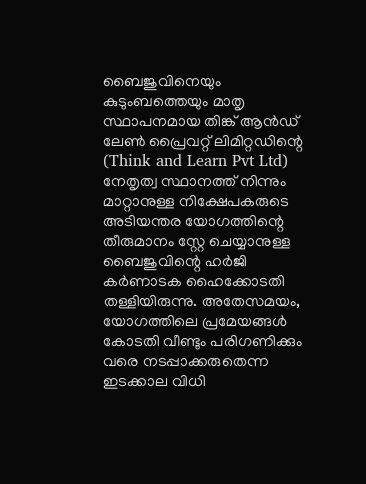ബൈജുവിനെയും കുടുംബത്തെയും മാതൃ സ്ഥാപനമായ തിങ്ക് ആൻഡ് ലേൺ പ്രൈവറ്റ് ലിമിറ്റഡിന്റെ (Think and Learn Pvt Ltd) നേതൃത്വ സ്ഥാനത്ത് നിന്നും മാറ്റാനുള്ള നിക്ഷേപകരുടെ അടിയന്തര യോഗത്തിന്റെ തീരുമാനം സ്റ്റേ ചെയ്യാനുള്ള ബൈജുവിന്റെ ഹർജി കർണാടക ഹൈക്കോടതി തള്ളിയിരുന്നു. അതേസമയം, യോഗത്തിലെ പ്രമേയങ്ങൾ കോടതി വീണ്ടും പരിഗണിക്കും വരെ നടപ്പാക്കരുതെന്ന ഇടക്കാല വിധി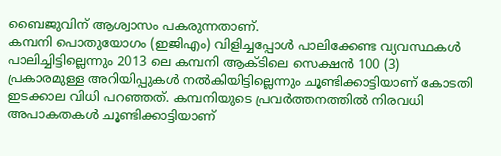ബൈജുവിന് ആശ്വാസം പകരുന്നതാണ്.
കമ്പനി പൊതുയോഗം (ഇജിഎം) വിളിച്ചപ്പോൾ പാലിക്കേണ്ട വ്യവസ്ഥകൾ പാലിച്ചിട്ടില്ലെന്നും 2013 ലെ കമ്പനി ആക്ടിലെ സെക്ഷൻ 100 (3) പ്രകാരമുള്ള അറിയിപ്പുകൾ നൽകിയിട്ടില്ലെന്നും ചൂണ്ടിക്കാട്ടിയാണ് കോടതി ഇടക്കാല വിധി പറഞ്ഞത്. കമ്പനിയുടെ പ്രവർത്തനത്തിൽ നിരവധി അപാകതകൾ ചൂണ്ടിക്കാട്ടിയാണ്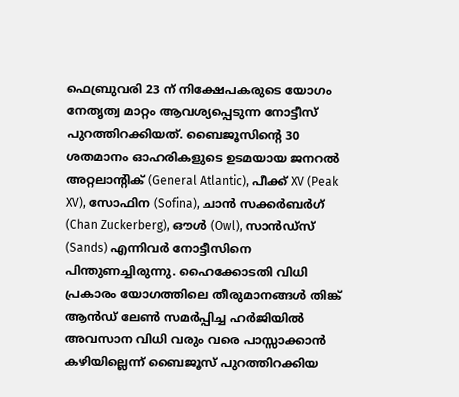ഫെബ്രുവരി 23 ന് നിക്ഷേപകരുടെ യോഗം നേതൃത്വ മാറ്റം ആവശ്യപ്പെടുന്ന നോട്ടീസ് പുറത്തിറക്കിയത്. ബൈജൂസിന്റെ 30 ശതമാനം ഓഹരികളുടെ ഉടമയായ ജനറൽ അറ്റലാന്റിക് (General Atlantic), പീക്ക് XV (Peak XV), സോഫിന (Sofina), ചാൻ സക്കർബർഗ് (Chan Zuckerberg), ഔൾ (Owl), സാൻഡ്സ് (Sands) എന്നിവർ നോട്ടീസിനെ പിന്തുണച്ചിരുന്നു. ഹൈക്കോടതി വിധി പ്രകാരം യോഗത്തിലെ തീരുമാനങ്ങൾ തിങ്ക് ആൻഡ് ലേൺ സമർപ്പിച്ച ഹർജിയിൽ അവസാന വിധി വരും വരെ പാസ്സാക്കാൻ കഴിയില്ലെന്ന് ബൈജൂസ് പുറത്തിറക്കിയ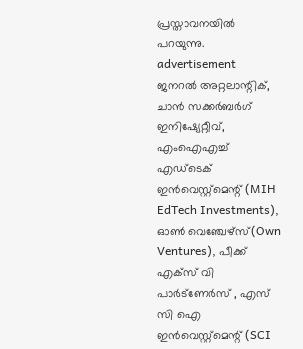പ്രസ്താവനയിൽ പറയുന്നു.
advertisement
ജനറൽ അറ്റലാന്റിക്, ചാൻ സക്കർബർഗ് ഇനിഷ്യേറ്റീവ്, എംഐഎച്ച് എഡ്ടെക് ഇൻവെസ്റ്റ്മെന്റ് (MIH EdTech Investments), ഓൺ വെഞ്ചേഴ്സ്(Own Ventures), പീക്ക് എക്സ് വി പാർട്ണേർസ് , എസ് സി ഐ ഇൻവെസ്റ്റ്മെന്റ് (SCI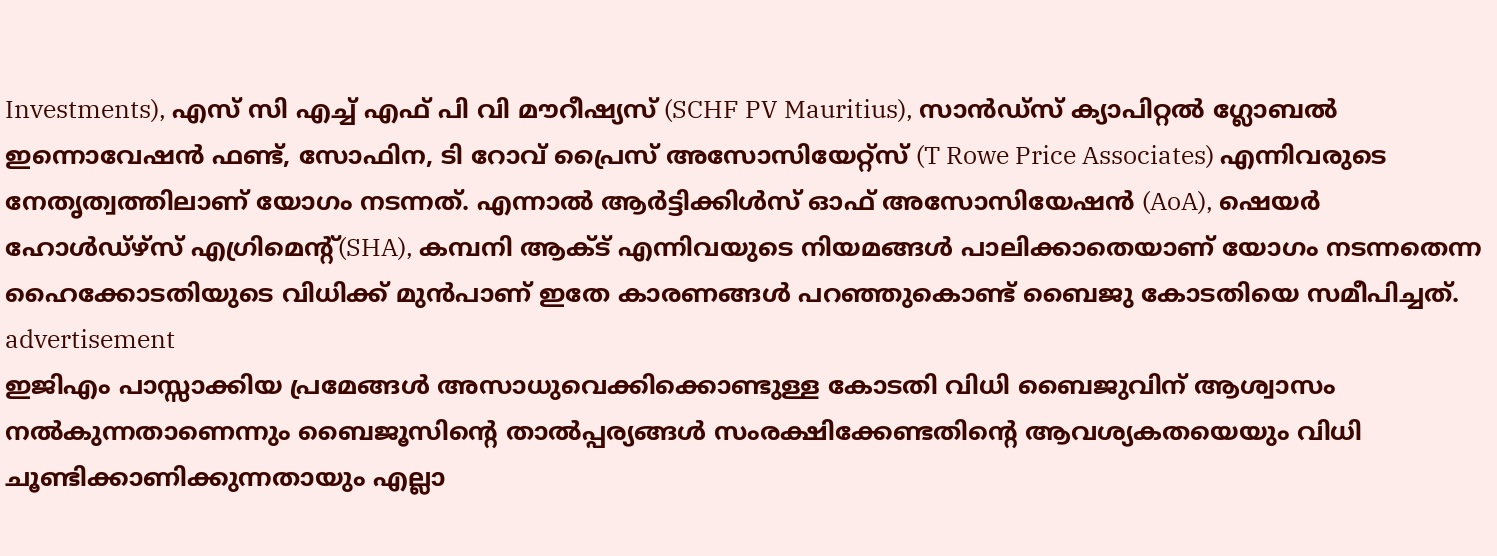Investments), എസ് സി എച്ച് എഫ് പി വി മൗറീഷ്യസ് (SCHF PV Mauritius), സാൻഡ്സ് ക്യാപിറ്റൽ ഗ്ലോബൽ ഇന്നൊവേഷൻ ഫണ്ട്, സോഫിന, ടി റോവ് പ്രൈസ് അസോസിയേറ്റ്സ് (T Rowe Price Associates) എന്നിവരുടെ നേതൃത്വത്തിലാണ് യോഗം നടന്നത്. എന്നാൽ ആർട്ടിക്കിൾസ് ഓഫ് അസോസിയേഷൻ (AoA), ഷെയർ ഹോൾഡ്ഴ്സ് എഗ്രിമെന്റ്(SHA), കമ്പനി ആക്ട് എന്നിവയുടെ നിയമങ്ങൾ പാലിക്കാതെയാണ് യോഗം നടന്നതെന്ന ഹൈക്കോടതിയുടെ വിധിക്ക് മുൻപാണ് ഇതേ കാരണങ്ങൾ പറഞ്ഞുകൊണ്ട് ബൈജു കോടതിയെ സമീപിച്ചത്.
advertisement
ഇജിഎം പാസ്സാക്കിയ പ്രമേങ്ങൾ അസാധുവെക്കിക്കൊണ്ടുള്ള കോടതി വിധി ബൈജുവിന് ആശ്വാസം നൽകുന്നതാണെന്നും ബൈജൂസിന്റെ താൽപ്പര്യങ്ങൾ സംരക്ഷിക്കേണ്ടതിന്റെ ആവശ്യകതയെയും വിധി ചൂണ്ടിക്കാണിക്കുന്നതായും എല്ലാ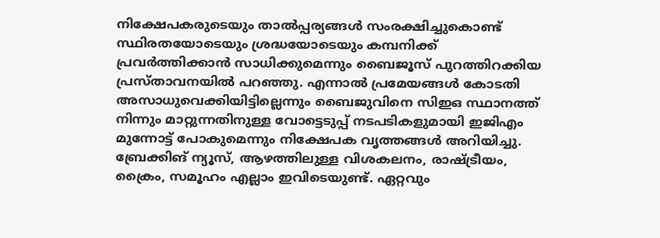നിക്ഷേപകരുടെയും താൽപ്പര്യങ്ങൾ സംരക്ഷിച്ചുകൊണ്ട് സ്ഥിരതയോടെയും ശ്രദ്ധയോടെയും കമ്പനിക്ക് പ്രവർത്തിക്കാൻ സാധിക്കുമെന്നും ബൈജൂസ് പുറത്തിറക്കിയ പ്രസ്താവനയിൽ പറഞ്ഞു. എന്നാൽ പ്രമേയങ്ങൾ കോടതി അസാധുവെക്കിയിട്ടില്ലെന്നും ബൈജുവിനെ സിഇഒ സ്ഥാനത്ത് നിന്നും മാറ്റുന്നതിനുള്ള വോട്ടെടുപ്പ് നടപടികളുമായി ഇജിഎം മുന്നോട്ട് പോകുമെന്നും നിക്ഷേപക വൃത്തങ്ങൾ അറിയിച്ചു.
ബ്രേക്കിങ് ന്യൂസ്, ആഴത്തിലുള്ള വിശകലനം, രാഷ്ട്രീയം, ക്രൈം, സമൂഹം എല്ലാം ഇവിടെയുണ്ട്. ഏറ്റവും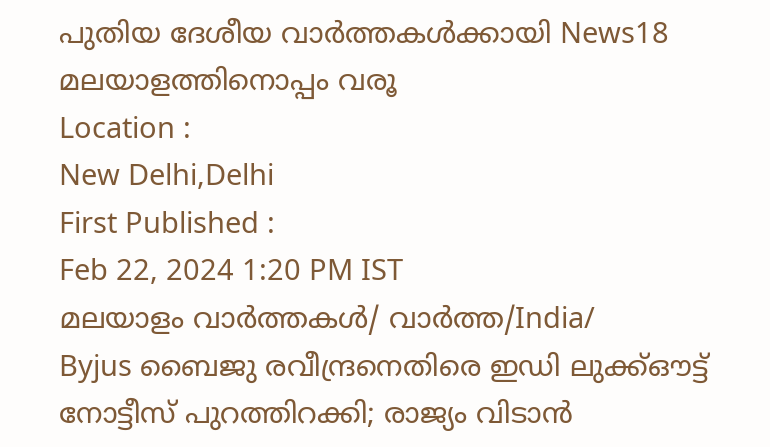പുതിയ ദേശീയ വാർത്തകൾക്കായി News18 മലയാളത്തിനൊപ്പം വരൂ
Location :
New Delhi,Delhi
First Published :
Feb 22, 2024 1:20 PM IST
മലയാളം വാർത്തകൾ/ വാർത്ത/India/
Byjus ബൈജു രവീന്ദ്രനെതിരെ ഇഡി ലുക്ക്ഔട്ട് നോട്ടീസ് പുറത്തിറക്കി; രാജ്യം വിടാൻ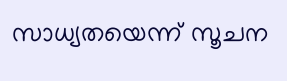സാധ്യതയെന്ന് സൂചന